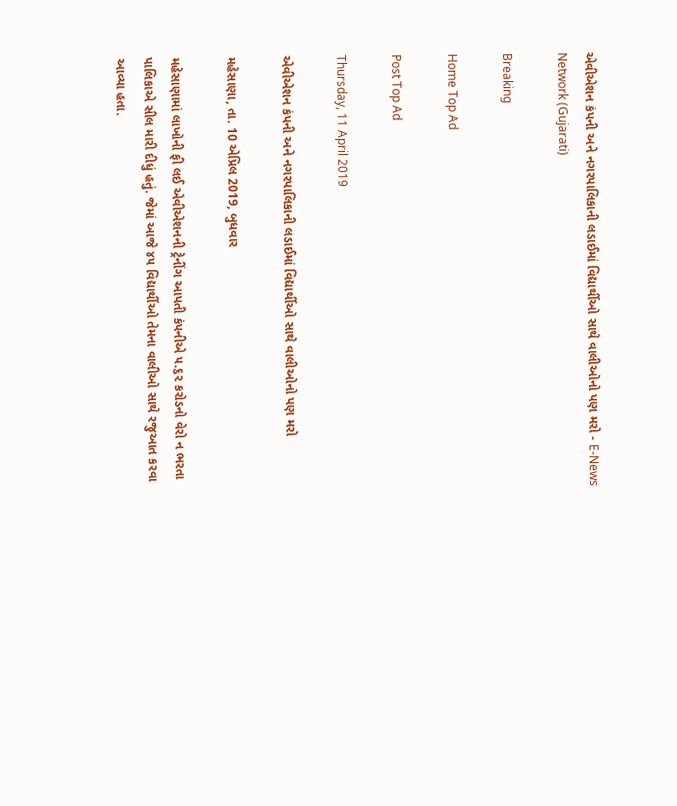એવીએશન કંપની અને નગરપાલિકાની લડાઈમાં વિદ્યાર્થીઓ સાથે વાલીઓનો પણ મરો - E-News Network (Gujarati)

Breaking

Home Top Ad

Post Top Ad

Thursday, 11 April 2019

એવીએશન કંપની અને નગરપાલિકાની લડાઈમાં વિદ્યાર્થીઓ સાથે વાલીઓનો પણ મરો

મહેસાણા, તા. 10 એપ્રિલ 2019, બુધવાર

મહેસાણામાં લાખોની ફી લઈ એવીએશનની ટ્રેનીંગ આપતી કંપનીએ ૫.૬૨ કરોડનો વેરો ન ભરતા પાલિકાએ સીલ મારી દીધું હતું. જેમાં આજે ૪૫ વિદ્યાર્થીઓ તેમના વાલીઓ સાથે રજુઆત કરવા આવ્યા હતા.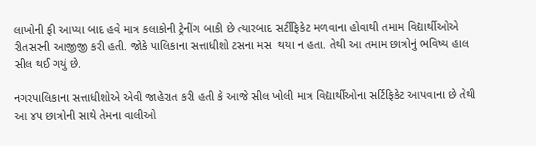લાખોની ફી આપ્યા બાદ હવે માત્ર કલાકોની ટ્રેનીંગ બાકી છે ત્યારબાદ સર્ટીફિકેટ મળવાના હોવાથી તમામ વિદ્યાર્થીઓએ રીતસરની આજીજી કરી હતી. જોકે પાલિકાના સત્તાધીશો ટસના મસ  થયા ન હતા. તેથી આ તમામ છાત્રોનું ભવિષ્ય હાલ સીલ થઈ ગયું છે.

નગરપાલિકાના સત્તાધીશોએ એવી જાહેરાત કરી હતી કે આજે સીલ ખોલી માત્ર વિદ્યાર્થીઓના સર્ટિફિકેટ આપવાના છે તેથી આ ૪૫ છાત્રોની સાથે તેમના વાલીઓ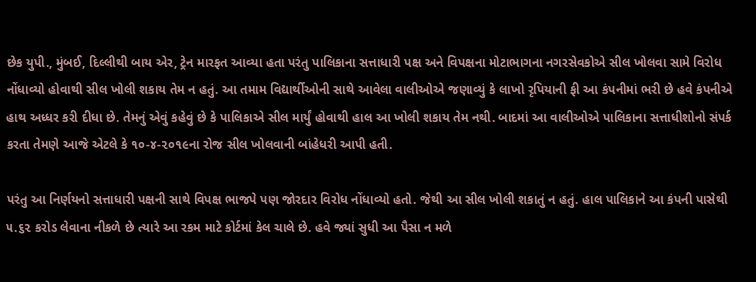છેક યુપી., મુંબઈ, દિલ્લીથી બાય એર, ટ્રેન મારફત આવ્યા હતા પરંતુ પાલિકાના સત્તાધારી પક્ષ અને વિપક્ષના મોટાભાગના નગરસેવકોએ સીલ ખોલવા સામે વિરોધ નોંધાવ્યો હોવાથી સીલ ખોલી શકાય તેમ ન હતું. આ તમામ વિદ્યાર્થીઓની સાથે આવેલા વાલીઓએ જણાવ્યું કે લાખો રૃપિયાની ફી આ કંપનીમાં ભરી છે હવે કંપનીએ હાથ અધ્ધર કરી દીધા છે. તેમનું એવું કહેવું છે કે પાલિકાએ સીલ માર્યું હોવાથી હાલ આ ખોલી શકાય તેમ નથી. બાદમાં આ વાલીઓએ પાલિકાના સત્તાધીશોનો સંપર્ક કરતા તેમણે આજે એટલે કે ૧૦-૪-૨૦૧૯ના રોજ સીલ ખોલવાની બાંહેધરી આપી હતી.

પરંતુ આ નિર્ણયનો સત્તાધારી પક્ષની સાથે વિપક્ષ ભાજપે પણ જોરદાર વિરોધ નોંધાવ્યો હતો. જેથી આ સીલ ખોલી શકાતું ન હતું. હાલ પાલિકાને આ કંપની પાસેથી ૫.૬૨ કરોડ લેવાના નીકળે છે ત્યારે આ રકમ માટે કોર્ટમાં કેલ ચાલે છે. હવે જ્યાં સુધી આ પૈસા ન મળે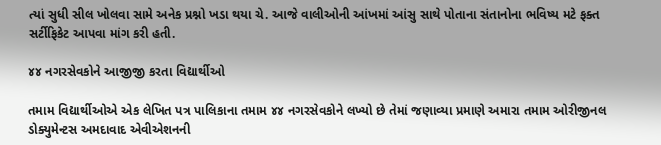ત્યાં સુધી સીલ ખોલવા સામે અનેક પ્રશ્નો ખડા થયા ચે. આજે વાલીઓની આંખમાં આંસુ સાથે પોતાના સંતાનોના ભવિષ્ય મટે ફક્ત સર્ટીફિકેટ આપવા માંગ કરી હતી.

૪૪ નગરસેવકોને આજીજી કરતા વિદ્યાર્થીઓ

તમામ વિદ્યાર્થીઓએ એક લેખિત પત્ર પાલિકાના તમામ ૪૪ નગરસેવકોને લખ્યો છે તેમાં જણાવ્યા પ્રમાણે અમારા તમામ ઓરીજીનલ ડોક્યુમેન્ટસ અમદાવાદ એવીએશનની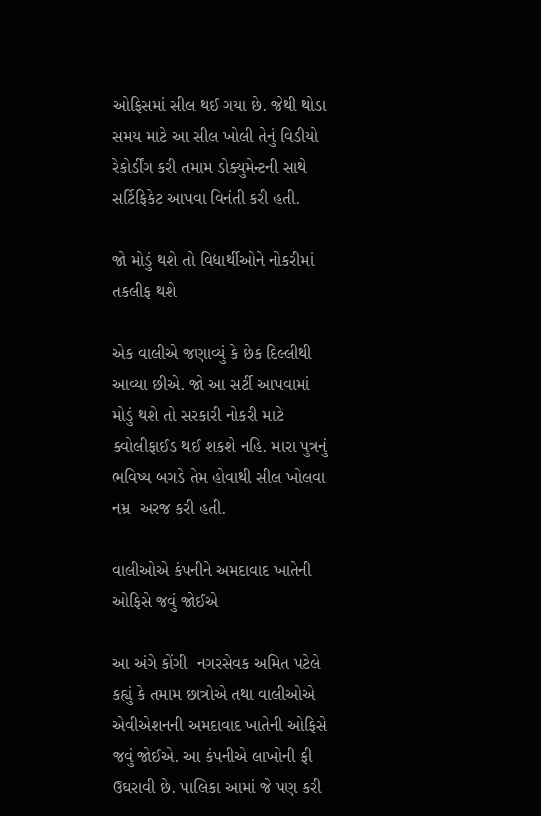ઓફિસમાં સીલ થઈ ગયા છે. જેથી થોડા સમય માટે આ સીલ ખોલી તેનું વિડીયો રેકોર્ડીંગ કરી તમામ ડોક્યુમેન્ટની સાથે સર્ટિફિકેટ આપવા વિનંતી કરી હતી.

જો મોડું થશે તો વિદ્યાર્થીઓને નોકરીમાં તકલીફ થશે

એક વાલીએ જણાવ્યું કે છેક દિલ્લીથી આવ્યા છીએ. જો આ સર્ટી આપવામાં મોડું થશે તો સરકારી નોકરી માટે ક્વોલીફાઈડ થઈ શકશે નહિ. મારા પુત્રનું ભવિષ્ય બગડે તેમ હોવાથી સીલ ખોલવા નમ્ર  અરજ કરી હતી.

વાલીઓએ કંપનીને અમદાવાદ ખાતેની ઓફિસે જવું જોઈએ

આ અંગે કોંગી  નગરસેવક અમિત પટેલે કહ્યું કે તમામ છાત્રોએ તથા વાલીઓએ એવીએશનની અમદાવાદ ખાતેની ઓફિસે જવું જોઈએ. આ કંપનીએ લાખોની ફી ઉઘરાવી છે. પાલિકા આમાં જે પણ કરી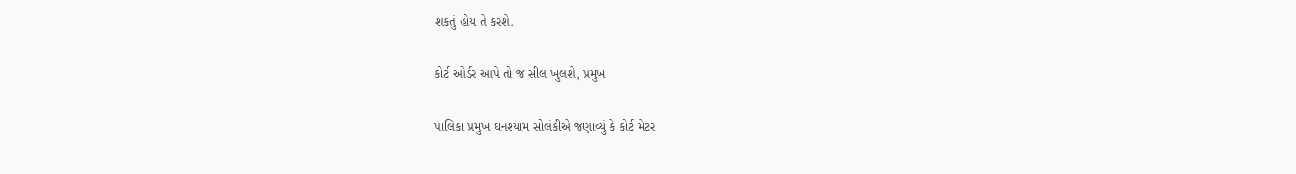શકતું હોય તે કરશે.

કોર્ટ ઓર્ડર આપે તો જ સીલ ખુલશે, પ્રમુખ

પાલિકા પ્રમુખ ઘનશ્યામ સોલંકીએ જણાવ્યું કે કોર્ટ મેટર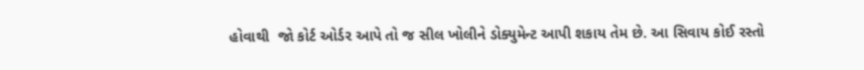હોવાથી  જો કોર્ટ ઓર્ડર આપે તો જ સીલ ખોલીને ડોક્યુમેન્ટ આપી શકાય તેમ છે. આ સિવાય કોઈ રસ્તો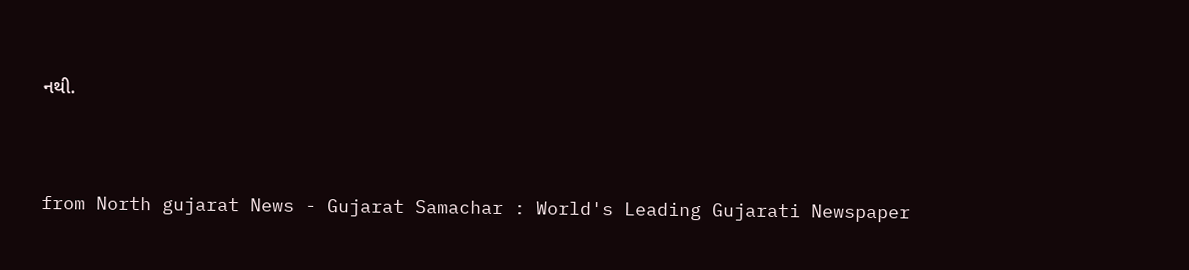નથી.



from North gujarat News - Gujarat Samachar : World's Leading Gujarati Newspaper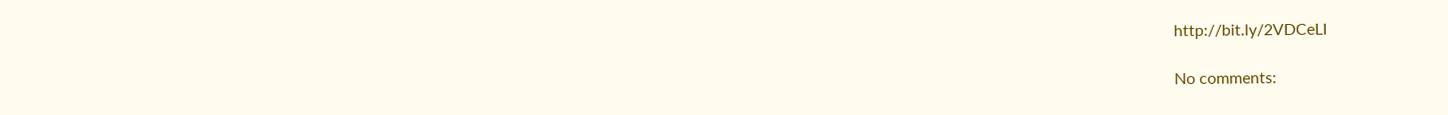http://bit.ly/2VDCeLI

No comments: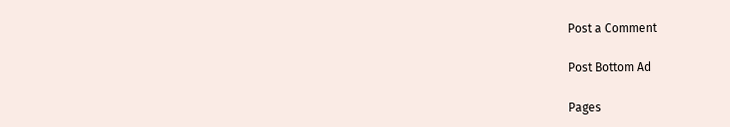Post a Comment

Post Bottom Ad

Pages